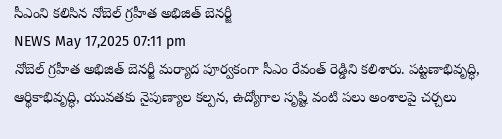సీఎంని కలిసిన నోబెల్ గ్రహీత అభిజిత్ బెనర్జీ
NEWS May 17,2025 07:11 pm
నోబెల్ గ్రహీత అభిజిత్ బెనర్జీ మర్యాద పూర్వకంగా సీఎం రేవంత్ రెడ్డిని కలిశారు. పట్టణాభివృద్ధి, ఆర్థికాభివృద్ధి, యువతకు నైపుణ్యాల కల్పన, ఉద్యోగాల సృష్టి వంటి పలు అంశాలపై చర్చలు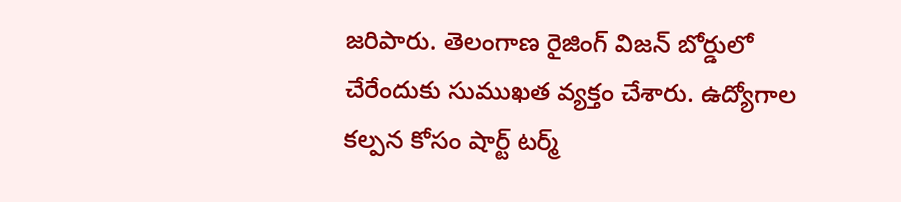జరిపారు. తెలంగాణ రైజింగ్ విజన్ బోర్డులో చేరేందుకు సుముఖత వ్యక్తం చేశారు. ఉద్యోగాల కల్పన కోసం షార్ట్ టర్మ్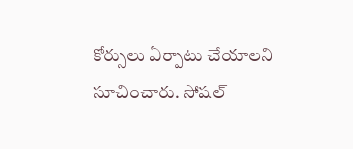కోర్సులు ఏర్పాటు చేయాలని సూచించారు. సోషల్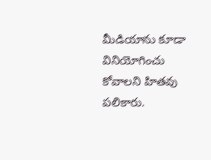మీడియాను కూడా వినియోగించు కోవాలని హితవు పలికారు.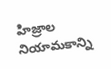హిజ్రాల నియామకాన్ని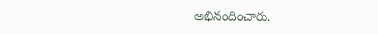అభినందించారు.